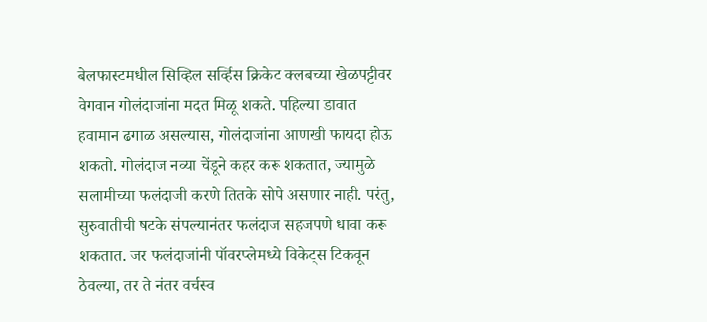बेलफास्टमधील सिव्हिल सर्व्हिस क्रिकेट क्लबच्या खेळपट्टीवर वेगवान गोलंदाजांना मदत मिळू शकते. पहिल्या डावात हवामान ढगाळ असल्यास, गोलंदाजांना आणखी फायदा होऊ शकतो. गोलंदाज नव्या चेंडूने कहर करू शकतात, ज्यामुळे सलामीच्या फलंदाजी करणे तितके सोपे असणार नाही. परंतु, सुरुवातीची षटके संपल्यानंतर फलंदाज सहजपणे धावा करू शकतात. जर फलंदाजांनी पॉवरप्लेमध्ये विकेट्स टिकवून ठेवल्या, तर ते नंतर वर्चस्व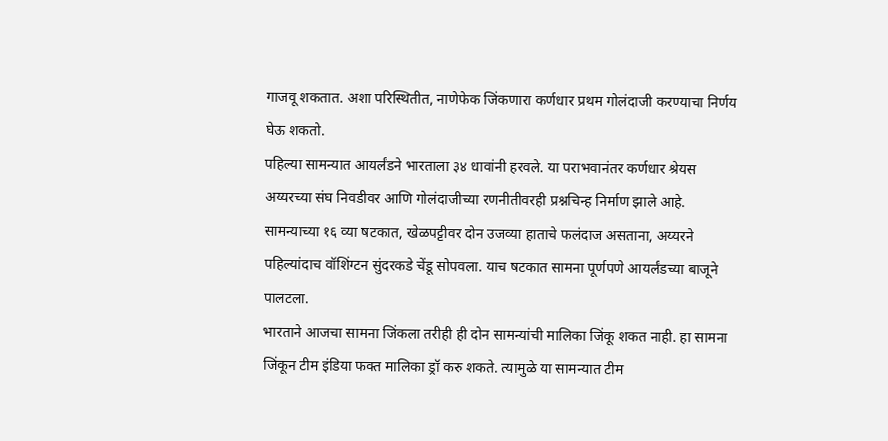गाजवू शकतात. अशा परिस्थितीत, नाणेफेक जिंकणारा कर्णधार प्रथम गोलंदाजी करण्याचा निर्णय घेऊ शकतो.
पहिल्या सामन्यात आयर्लंडने भारताला ३४ धावांनी हरवले. या पराभवानंतर कर्णधार श्रेयस अय्यरच्या संघ निवडीवर आणि गोलंदाजीच्या रणनीतीवरही प्रश्नचिन्ह निर्माण झाले आहे. सामन्याच्या १६ व्या षटकात, खेळपट्टीवर दोन उजव्या हाताचे फलंदाज असताना, अय्यरने पहिल्यांदाच वॉशिंग्टन सुंदरकडे चेंडू सोपवला. याच षटकात सामना पूर्णपणे आयर्लंडच्या बाजूने पालटला.
भारताने आजचा सामना जिंकला तरीही ही दोन सामन्यांची मालिका जिंकू शकत नाही. हा सामना जिंकून टीम इंडिया फक्त मालिका ड्रॉ करु शकते. त्यामुळे या सामन्यात टीम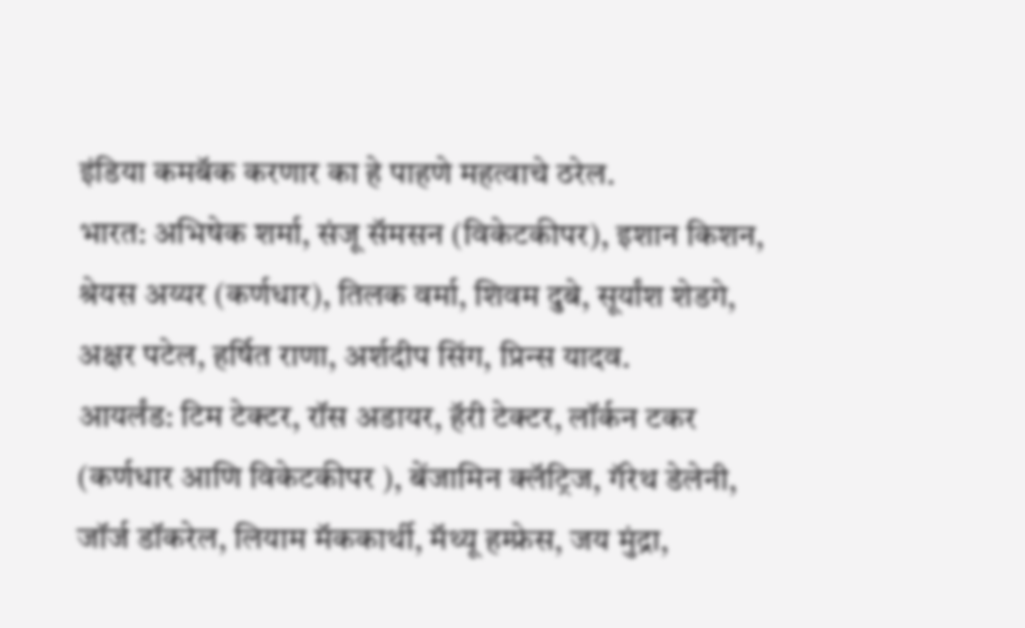इंडिया कमबॅक करणार का हे पाहणे महत्वाचे ठरेल.
भारत: अभिषेक शर्मा, संजू सॅमसन (विकेटकीपर), इशान किशन, श्रेयस अय्यर (कर्णधार), तिलक वर्मा, शिवम दुबे, सूर्यांश शेडगे, अक्षर पटेल, हर्षित राणा, अर्शदीप सिंग, प्रिन्स यादव.
आयर्लंड: टिम टेक्टर, रॉस अडायर, हॅरी टेक्टर, लॉर्कन टकर (कर्णधार आणि विकेटकीपर ), बेंजामिन क्लॅट्रिज, गॅरेथ डेलेनी, जॉर्ज डॉकरेल, लियाम मॅककार्थी, मॅथ्यू हम्फ्रेस, जय मुंद्रा,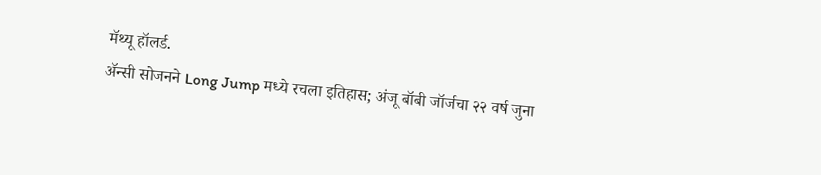मॅथ्यू हॉलर्ड.
ॲन्सी सोजनने Long Jump मध्ये रचला इतिहास; अंजू बॉबी जॉर्जचा २२ वर्ष जुना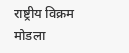राष्ट्रीय विक्रम मोडला